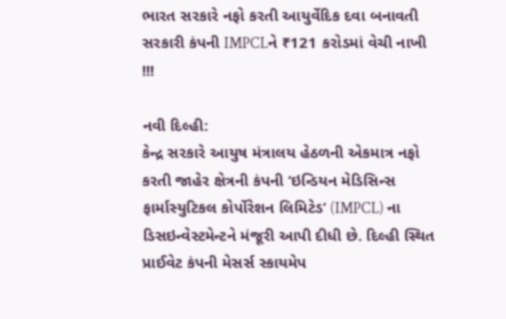ભારત સરકારે નફો કરતી આયુર્વેદિક દવા બનાવતી સરકારી કંપની IMPCLને ₹121 કરોડમાં વેચી નાખી !!!

નવી દિલ્હી:
કેન્દ્ર સરકારે આયુષ મંત્રાલય હેઠળની એકમાત્ર નફો કરતી જાહેર ક્ષેત્રની કંપની ‘ઇન્ડિયન મેડિસિન્સ ફાર્માસ્યુટિકલ કોર્પોરેશન લિમિટેડ’ (IMPCL) ના ડિસઇન્વેસ્ટમેન્ટને મંજૂરી આપી દીધી છે. દિલ્હી સ્થિત પ્રાઈવેટ કંપની મેસર્સ સ્કાયમેપ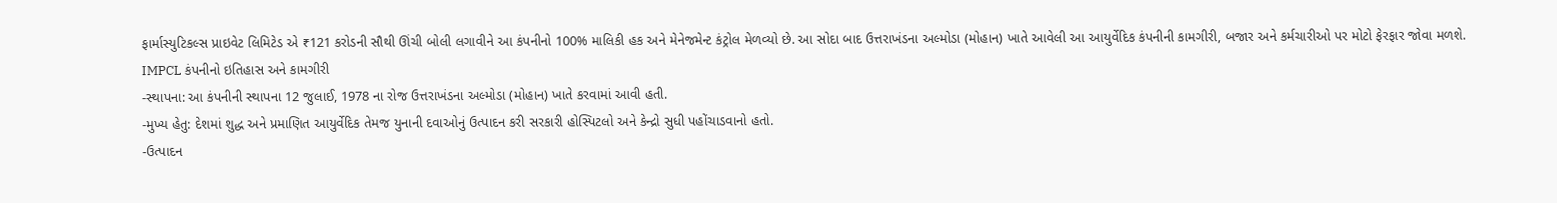ફાર્માસ્યુટિકલ્સ પ્રાઇવેટ લિમિટેડ એ ₹121 કરોડની સૌથી ઊંચી બોલી લગાવીને આ કંપનીનો 100% માલિકી હક અને મેનેજમેન્ટ કંટ્રોલ મેળવ્યો છે. આ સોદા બાદ ઉત્તરાખંડના અલ્મોડા (મોહાન) ખાતે આવેલી આ આયુર્વેદિક કંપનીની કામગીરી, બજાર અને કર્મચારીઓ પર મોટો ફેરફાર જોવા મળશે.
IMPCL કંપનીનો ઇતિહાસ અને કામગીરી
-સ્થાપના: આ કંપનીની સ્થાપના 12 જુલાઈ, 1978 ના રોજ ઉત્તરાખંડના અલ્મોડા (મોહાન) ખાતે કરવામાં આવી હતી.
-મુખ્ય હેતુ: દેશમાં શુદ્ધ અને પ્રમાણિત આયુર્વેદિક તેમજ યુનાની દવાઓનું ઉત્પાદન કરી સરકારી હોસ્પિટલો અને કેન્દ્રો સુધી પહોંચાડવાનો હતો.
-ઉત્પાદન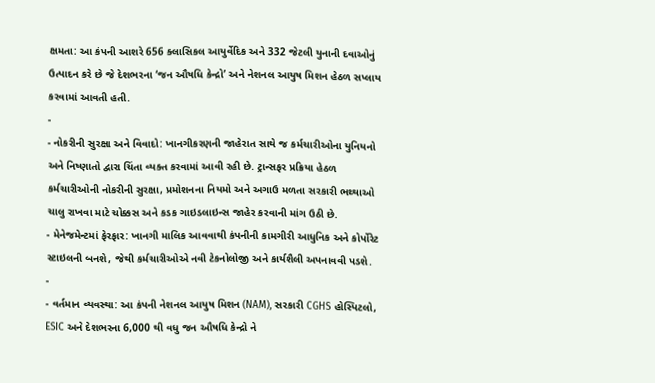ક્ષમતા: આ કંપની આશરે 656 ક્લાસિકલ આયુર્વેદિક અને 332 જેટલી યુનાની દવાઓનું ઉત્પાદન કરે છે જે દેશભરના ‘જન ઔષધિ કેન્દ્રો’ અને નેશનલ આયુષ મિશન હેઠળ સપ્લાય કરવામાં આવતી હતી.
-
- નોકરીની સુરક્ષા અને વિવાદો: ખાનગીકરણની જાહેરાત સાથે જ કર્મચારીઓના યુનિયનો અને નિષ્ણાતો દ્વારા ચિંતા વ્યક્ત કરવામાં આવી રહી છે. ટ્રાન્સફર પ્રક્રિયા હેઠળ કર્મચારીઓની નોકરીની સુરક્ષા, પ્રમોશનના નિયમો અને અગાઉ મળતા સરકારી ભથ્થાઓ ચાલુ રાખવા માટે ચોક્કસ અને કડક ગાઇડલાઇન્સ જાહેર કરવાની માંગ ઉઠી છે.
- મેનેજમેન્ટમાં ફેરફાર: ખાનગી માલિક આવવાથી કંપનીની કામગીરી આધુનિક અને કોર્પોરેટ સ્ટાઇલની બનશે, જેથી કર્મચારીઓએ નવી ટેકનોલોજી અને કાર્યશૈલી અપનાવવી પડશે.
-
- વર્તમાન વ્યવસ્થા: આ કંપની નેશનલ આયુષ મિશન (NAM), સરકારી CGHS હોસ્પિટલો, ESIC અને દેશભરના 6,000 થી વધુ જન ઔષધિ કેન્દ્રો ને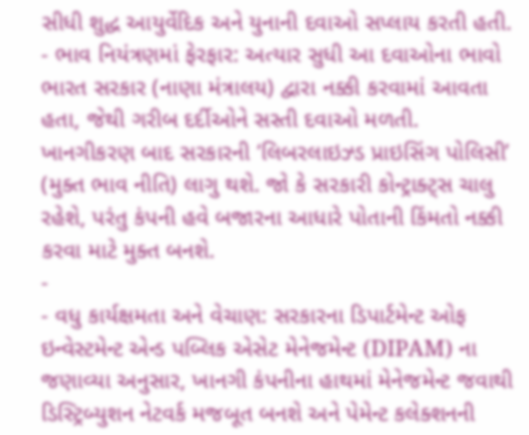સીધી શુદ્ધ આયુર્વેદિક અને યુનાની દવાઓ સપ્લાય કરતી હતી.
- ભાવ નિયંત્રણમાં ફેરફાર: અત્યાર સુધી આ દવાઓના ભાવો ભારત સરકાર (નાણા મંત્રાલય) દ્વારા નક્કી કરવામાં આવતા હતા, જેથી ગરીબ દર્દીઓને સસ્તી દવાઓ મળતી. ખાનગીકરણ બાદ સરકારની ‘લિબરલાઇઝ્ડ પ્રાઇસિંગ પોલિસી’ (મુક્ત ભાવ નીતિ) લાગુ થશે. જો કે સરકારી કોન્ટ્રાક્ટ્સ ચાલુ રહેશે, પરંતુ કંપની હવે બજારના આધારે પોતાની કિંમતો નક્કી કરવા માટે મુક્ત બનશે.
-
- વધુ કાર્યક્ષમતા અને વેચાણ: સરકારના ડિપાર્ટમેન્ટ ઓફ ઇન્વેસ્ટમેન્ટ એન્ડ પબ્લિક એસેટ મેનેજમેન્ટ (DIPAM) ના જણાવ્યા અનુસાર, ખાનગી કંપનીના હાથમાં મેનેજમેન્ટ જવાથી ડિસ્ટ્રિબ્યુશન નેટવર્ક મજબૂત બનશે અને પેમેન્ટ કલેક્શનની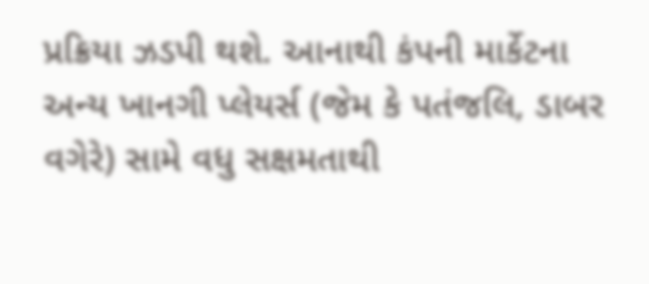પ્રક્રિયા ઝડપી થશે. આનાથી કંપની માર્કેટના અન્ય ખાનગી પ્લેયર્સ (જેમ કે પતંજલિ, ડાબર વગેરે) સામે વધુ સક્ષમતાથી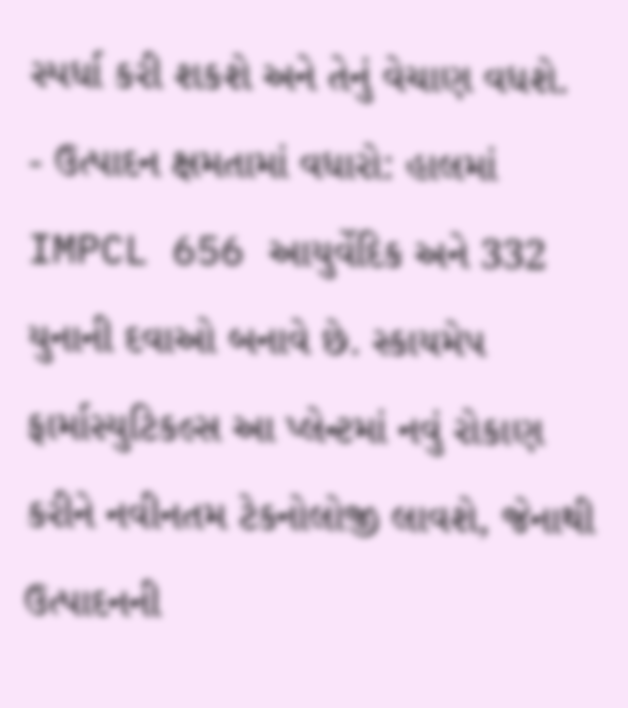સ્પર્ધા કરી શકશે અને તેનું વેચાણ વધશે.
- ઉત્પાદન ક્ષમતામાં વધારો: હાલમાં IMPCL 656 આયુર્વેદિક અને 332 યુનાની દવાઓ બનાવે છે. સ્કાયમેપ ફાર્માસ્યુટિકલ્સ આ પ્લેન્ટમાં નવું રોકાણ કરીને નવીનતમ ટેકનોલોજી લાવશે, જેનાથી ઉત્પાદનની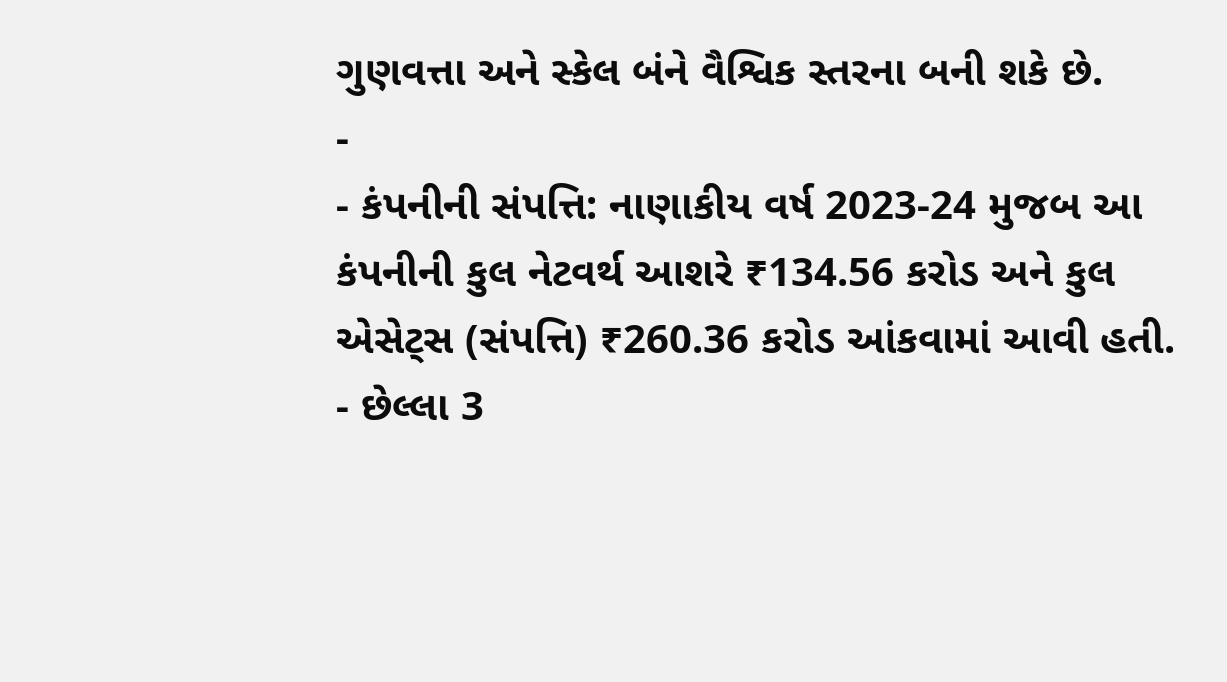ગુણવત્તા અને સ્કેલ બંને વૈશ્વિક સ્તરના બની શકે છે.
-
- કંપનીની સંપત્તિ: નાણાકીય વર્ષ 2023-24 મુજબ આ કંપનીની કુલ નેટવર્થ આશરે ₹134.56 કરોડ અને કુલ એસેટ્સ (સંપત્તિ) ₹260.36 કરોડ આંકવામાં આવી હતી.
- છેલ્લા 3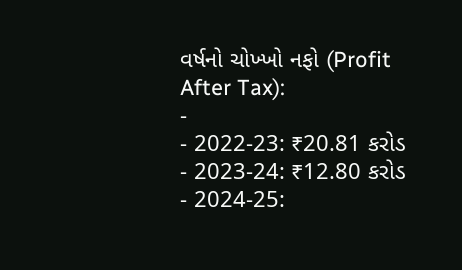વર્ષનો ચોખ્ખો નફો (Profit After Tax):
-
- 2022-23: ₹20.81 કરોડ
- 2023-24: ₹12.80 કરોડ
- 2024-25: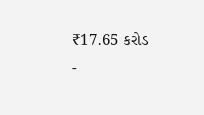₹17.65 કરોડ
-